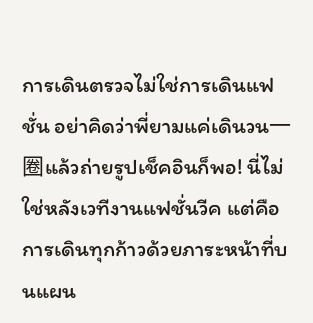การเดินตรวจไม่ใช่การเดินแฟชั่น อย่าคิดว่าพี่ยามแค่เดินวน一圈แล้วถ่ายรูปเช็คอินก็พอ! นี่ไม่ใช่หลังเวทีงานแฟชั่นวีค แต่คือการเดินทุกก้าวด้วยภาระหน้าที่บนแผน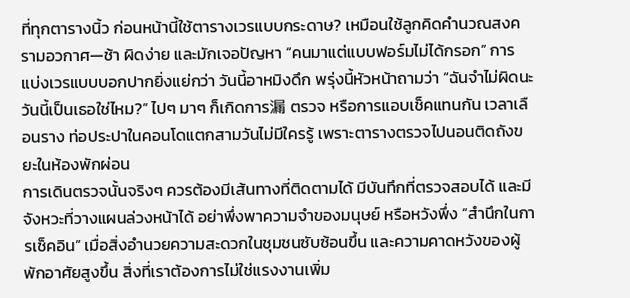ที่ทุกตารางนิ้ว ก่อนหน้านี้ใช้ตารางเวรแบบกระดาษ? เหมือนใช้ลูกคิดคำนวณสงครามอวกาศ—ช้า ผิดง่าย และมักเจอปัญหา “คนมาแต่แบบฟอร์มไม่ได้กรอก” การแบ่งเวรแบบบอกปากยิ่งแย่กว่า วันนี้อาหมิงดึก พรุ่งนี้หัวหน้าถามว่า “ฉันจำไม่ผิดนะ วันนี้เป็นเธอใช่ไหม?” ไปๆ มาๆ ก็เกิดการ漏 ตรวจ หรือการแอบเช็คแทนกัน เวลาเลือนราง ท่อประปาในคอนโดแตกสามวันไม่มีใครรู้ เพราะตารางตรวจไปนอนติดถังขยะในห้องพักผ่อน
การเดินตรวจนั้นจริงๆ ควรต้องมีเส้นทางที่ติดตามได้ มีบันทึกที่ตรวจสอบได้ และมีจังหวะที่วางแผนล่วงหน้าได้ อย่าพึ่งพาความจำของมนุษย์ หรือหวังพึ่ง “สำนึกในการเช็คอิน” เมื่อสิ่งอำนวยความสะดวกในชุมชนซับซ้อนขึ้น และความคาดหวังของผู้พักอาศัยสูงขึ้น สิ่งที่เราต้องการไม่ใช่แรงงานเพิ่ม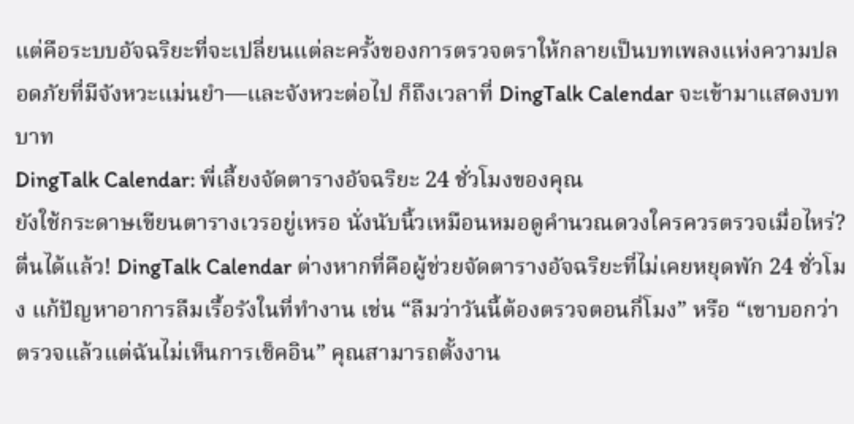แต่คือระบบอัจฉริยะที่จะเปลี่ยนแต่ละครั้งของการตรวจตราให้กลายเป็นบทเพลงแห่งความปลอดภัยที่มีจังหวะแม่นยำ—และจังหวะต่อไป ก็ถึงเวลาที่ DingTalk Calendar จะเข้ามาแสดงบทบาท
DingTalk Calendar: พี่เลี้ยงจัดตารางอัจฉริยะ 24 ชั่วโมงของคุณ
ยังใช้กระดาษเขียนตารางเวรอยู่เหรอ นั่งนับนิ้วเหมือนหมอดูคำนวณดวงใครควรตรวจเมื่อไหร่? ตื่นได้แล้ว! DingTalk Calendar ต่างหากที่คือผู้ช่วยจัดตารางอัจฉริยะที่ไม่เคยหยุดพัก 24 ชั่วโมง แก้ปัญหาอาการลืมเรื้อรังในที่ทำงาน เช่น “ลืมว่าวันนี้ต้องตรวจตอนกี่โมง” หรือ “เขาบอกว่าตรวจแล้วแต่ฉันไม่เห็นการเช็คอิน” คุณสามารถตั้งงาน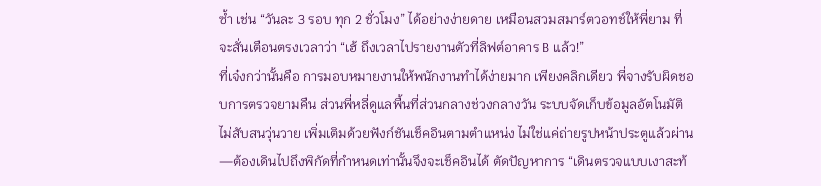ซ้ำ เช่น “วันละ 3 รอบ ทุก 2 ชั่วโมง” ได้อย่างง่ายดาย เหมือนสวมสมาร์ตวอทช์ให้พี่ยาม ที่จะสั่นเตือนตรงเวลาว่า “เฮ้ ถึงเวลาไปรายงานตัวที่ลิฟต์อาคาร B แล้ว!”
ที่เจ๋งกว่านั้นคือ การมอบหมายงานให้พนักงานทำได้ง่ายมาก เพียงคลิกเดียว พี่จางรับผิดชอบการตรวจยามคืน ส่วนพี่หลี่ดูแลพื้นที่ส่วนกลางช่วงกลางวัน ระบบจัดเก็บข้อมูลอัตโนมัติ ไม่สับสนวุ่นวาย เพิ่มเติมด้วยฟังก์ชันเช็คอินตามตำแหน่ง ไม่ใช่แค่ถ่ายรูปหน้าประตูแล้วผ่าน—ต้องเดินไปถึงพิกัดที่กำหนดเท่านั้นจึงจะเช็คอินได้ ตัดปัญหาการ “เดินตรวจแบบเงาสะท้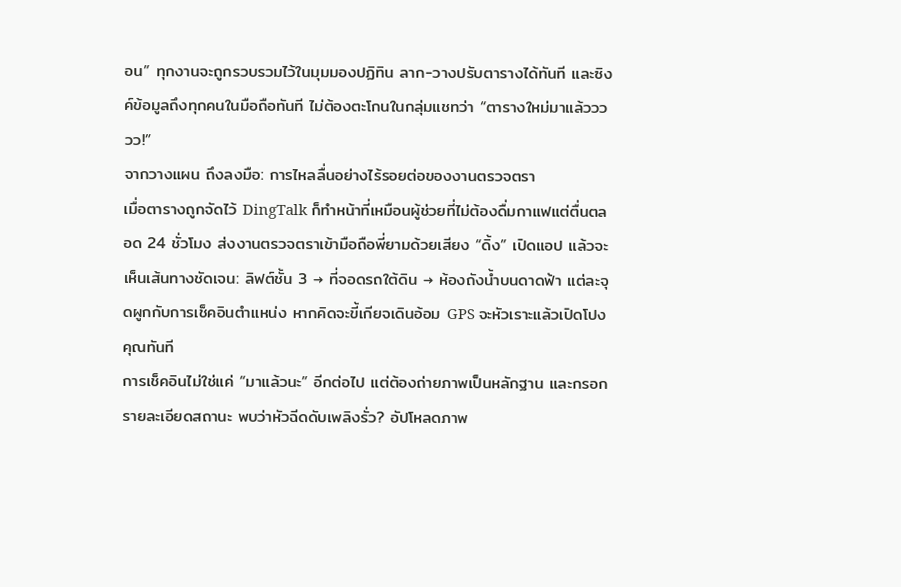อน” ทุกงานจะถูกรวบรวมไว้ในมุมมองปฏิทิน ลาก-วางปรับตารางได้ทันที และซิงค์ข้อมูลถึงทุกคนในมือถือทันที ไม่ต้องตะโกนในกลุ่มแชทว่า “ตารางใหม่มาแล้ววววว!”
จากวางแผน ถึงลงมือ: การไหลลื่นอย่างไร้รอยต่อของงานตรวจตรา
เมื่อตารางถูกจัดไว้ DingTalk ก็ทำหน้าที่เหมือนผู้ช่วยที่ไม่ต้องดื่มกาแฟแต่ตื่นตลอด 24 ชั่วโมง ส่งงานตรวจตราเข้ามือถือพี่ยามด้วยเสียง “ดิ้ง” เปิดแอป แล้วจะเห็นเส้นทางชัดเจน: ลิฟต์ชั้น 3 → ที่จอดรถใต้ดิน → ห้องถังน้ำบนดาดฟ้า แต่ละจุดผูกกับการเช็คอินตำแหน่ง หากคิดจะขี้เกียจเดินอ้อม GPS จะหัวเราะแล้วเปิดโปงคุณทันที
การเช็คอินไม่ใช่แค่ “มาแล้วนะ” อีกต่อไป แต่ต้องถ่ายภาพเป็นหลักฐาน และกรอกรายละเอียดสถานะ พบว่าหัวฉีดดับเพลิงรั่ว? อัปโหลดภาพ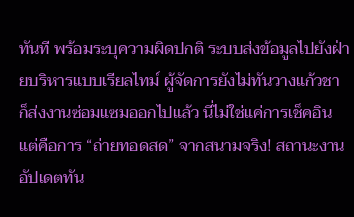ทันที พร้อมระบุความผิดปกติ ระบบส่งข้อมูลไปยังฝ่ายบริหารแบบเรียลไทม์ ผู้จัดการยังไม่ทันวางแก้วชา ก็ส่งงานซ่อมแซมออกไปแล้ว นี่ไม่ใช่แค่การเช็คอิน แต่คือการ “ถ่ายทอดสด” จากสนามจริง! สถานะงานอัปเดตทัน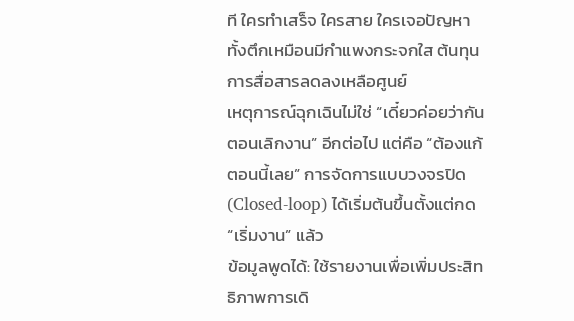ที ใครทำเสร็จ ใครสาย ใครเจอปัญหา ทั้งตึกเหมือนมีกำแพงกระจกใส ต้นทุนการสื่อสารลดลงเหลือศูนย์
เหตุการณ์ฉุกเฉินไม่ใช่ “เดี๋ยวค่อยว่ากันตอนเลิกงาน” อีกต่อไป แต่คือ “ต้องแก้ตอนนี้เลย” การจัดการแบบวงจรปิด (Closed-loop) ได้เริ่มต้นขึ้นตั้งแต่กด “เริ่มงาน” แล้ว
ข้อมูลพูดได้: ใช้รายงานเพื่อเพิ่มประสิทธิภาพการเดิ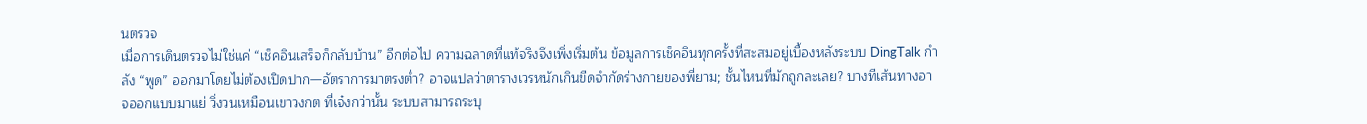นตรวจ
เมื่อการเดินตรวจไม่ใช่แค่ “เช็คอินเสร็จก็กลับบ้าน” อีกต่อไป ความฉลาดที่แท้จริงจึงเพิ่งเริ่มต้น ข้อมูลการเช็คอินทุกครั้งที่สะสมอยู่เบื้องหลังระบบ DingTalk กำลัง “พูด” ออกมาโดยไม่ต้องเปิดปาก—อัตราการมาตรงต่ำ? อาจแปลว่าตารางเวรหนักเกินขีดจำกัดร่างกายของพี่ยาม; ชั้นไหนที่มักถูกละเลย? บางทีเส้นทางอาจออกแบบมาแย่ วิ่งวนเหมือนเขาวงกต ที่เจ๋งกว่านั้น ระบบสามารถระบุ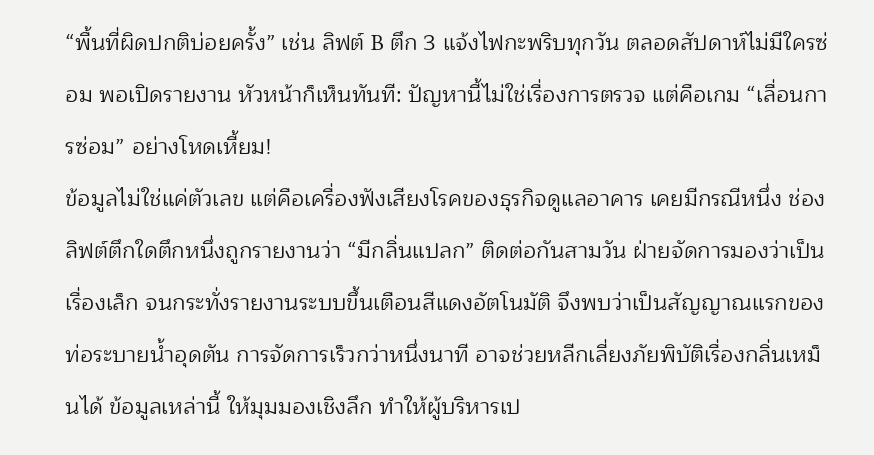“พื้นที่ผิดปกติบ่อยครั้ง” เช่น ลิฟต์ B ตึก 3 แจ้งไฟกะพริบทุกวัน ตลอดสัปดาห์ไม่มีใครซ่อม พอเปิดรายงาน หัวหน้าก็เห็นทันที: ปัญหานี้ไม่ใช่เรื่องการตรวจ แต่คือเกม “เลื่อนการซ่อม” อย่างโหดเหี้ยม!
ข้อมูลไม่ใช่แค่ตัวเลข แต่คือเครื่องฟังเสียงโรคของธุรกิจดูแลอาคาร เคยมีกรณีหนึ่ง ช่องลิฟต์ตึกใดตึกหนึ่งถูกรายงานว่า “มีกลิ่นแปลก” ติดต่อกันสามวัน ฝ่ายจัดการมองว่าเป็นเรื่องเล็ก จนกระทั่งรายงานระบบขึ้นเตือนสีแดงอัตโนมัติ จึงพบว่าเป็นสัญญาณแรกของท่อระบายน้ำอุดตัน การจัดการเร็วกว่าหนึ่งนาที อาจช่วยหลีกเลี่ยงภัยพิบัติเรื่องกลิ่นเหม็นได้ ข้อมูลเหล่านี้ ให้มุมมองเชิงลึก ทำให้ผู้บริหารเป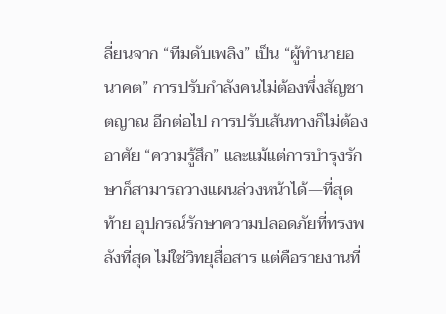ลี่ยนจาก “ทีมดับเพลิง” เป็น “ผู้ทำนายอนาคต” การปรับกำลังคนไม่ต้องพึ่งสัญชาตญาณ อีกต่อไป การปรับเส้นทางก็ไม่ต้องอาศัย “ความรู้สึก” และแม้แต่การบำรุงรักษาก็สามารถวางแผนล่วงหน้าได้—ที่สุดท้าย อุปกรณ์รักษาความปลอดภัยที่ทรงพลังที่สุด ไม่ใช่วิทยุสื่อสาร แต่คือรายงานที่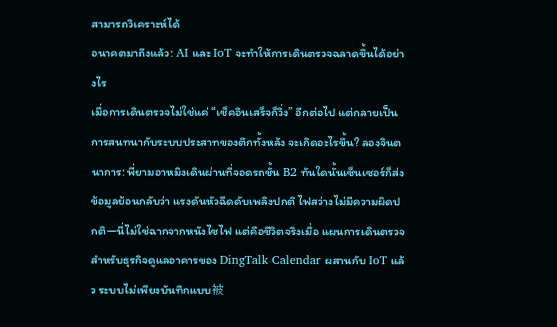สามารถวิเคราะห์ได้
อนาคตมาถึงแล้ว: AI และ IoT จะทำให้การเดินตรวจฉลาดขึ้นได้อย่างไร
เมื่อการเดินตรวจไม่ใช่แค่ “เช็คอินเสร็จก็วิ่ง” อีกต่อไป แต่กลายเป็นการสนทนากับระบบประสาทของตึกทั้งหลัง จะเกิดอะไรขึ้น? ลองจินตนาการ: พี่ยามอาหมิงเดินผ่านที่จอดรถชั้น B2 ทันใดนั้นเซ็นเซอร์ก็ส่งข้อมูลย้อนกลับว่า แรงดันหัวฉีดดับเพลิงปกติ ไฟสว่างไม่มีความผิดปกติ—นี่ไม่ใช่ฉากจากหนังไซไฟ แต่คือชีวิตจริงเมื่อ แผนการเดินตรวจสำหรับธุรกิจดูแลอาคารของ DingTalk Calendar ผสานกับ IoT แล้ว ระบบไม่เพียงบันทึกแบบ被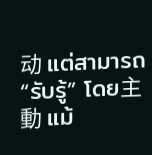动 แต่สามารถ “รับรู้” โดย主動 แม้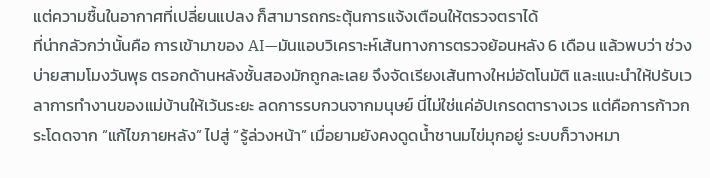แต่ความชื้นในอากาศที่เปลี่ยนแปลง ก็สามารถกระตุ้นการแจ้งเตือนให้ตรวจตราได้
ที่น่ากลัวกว่านั้นคือ การเข้ามาของ AI—มันแอบวิเคราะห์เส้นทางการตรวจย้อนหลัง 6 เดือน แล้วพบว่า ช่วงบ่ายสามโมงวันพุธ ตรอกด้านหลังชั้นสองมักถูกละเลย จึงจัดเรียงเส้นทางใหม่อัตโนมัติ และแนะนำให้ปรับเวลาการทำงานของแม่บ้านให้เว้นระยะ ลดการรบกวนจากมนุษย์ นี่ไม่ใช่แค่อัปเกรดตารางเวร แต่คือการก้าวกระโดดจาก “แก้ไขภายหลัง” ไปสู่ “รู้ล่วงหน้า” เมื่อยามยังคงดูดน้ำชานมไข่มุกอยู่ ระบบก็วางหมา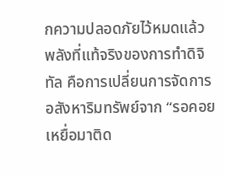กความปลอดภัยไว้หมดแล้ว
พลังที่แท้จริงของการทำดิจิทัล คือการเปลี่ยนการจัดการอสังหาริมทรัพย์จาก “รอคอยเหยื่อมาติด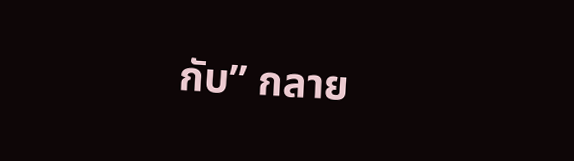กับ” กลาย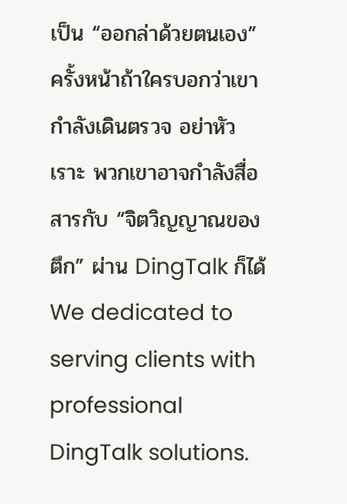เป็น “ออกล่าด้วยตนเอง” ครั้งหน้าถ้าใครบอกว่าเขากำลังเดินตรวจ อย่าหัวเราะ พวกเขาอาจกำลังสื่อสารกับ “จิตวิญญาณของตึก” ผ่าน DingTalk ก็ได้
We dedicated to serving clients with professional DingTalk solutions.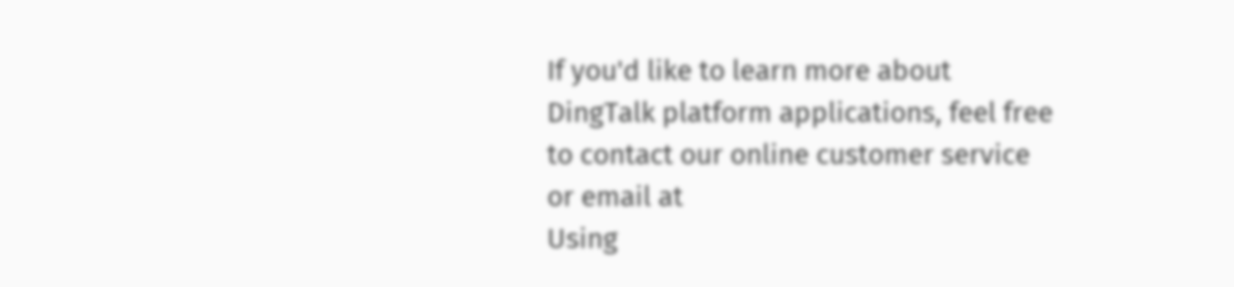If you'd like to learn more about DingTalk platform applications, feel free to contact our online customer service or email at
Using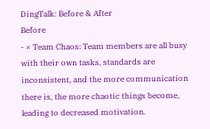DingTalk: Before & After
Before
- × Team Chaos: Team members are all busy with their own tasks, standards are inconsistent, and the more communication there is, the more chaotic things become, leading to decreased motivation.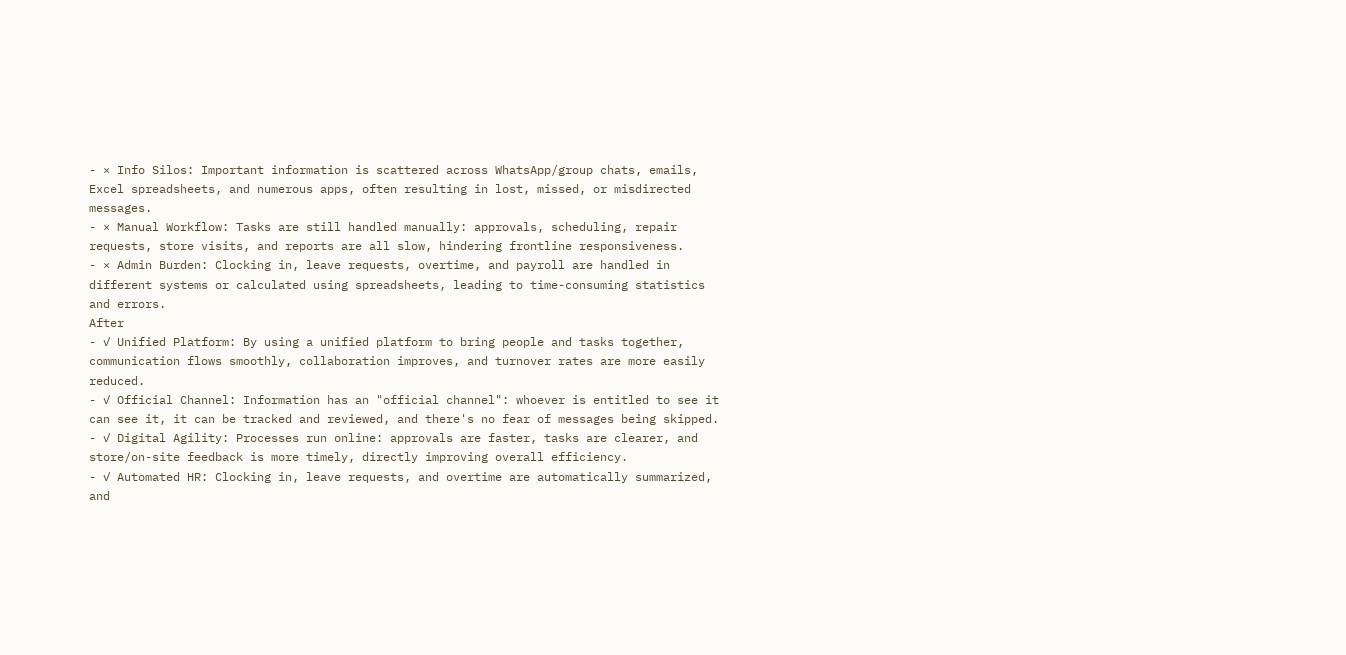- × Info Silos: Important information is scattered across WhatsApp/group chats, emails, Excel spreadsheets, and numerous apps, often resulting in lost, missed, or misdirected messages.
- × Manual Workflow: Tasks are still handled manually: approvals, scheduling, repair requests, store visits, and reports are all slow, hindering frontline responsiveness.
- × Admin Burden: Clocking in, leave requests, overtime, and payroll are handled in different systems or calculated using spreadsheets, leading to time-consuming statistics and errors.
After
- ✓ Unified Platform: By using a unified platform to bring people and tasks together, communication flows smoothly, collaboration improves, and turnover rates are more easily reduced.
- ✓ Official Channel: Information has an "official channel": whoever is entitled to see it can see it, it can be tracked and reviewed, and there's no fear of messages being skipped.
- ✓ Digital Agility: Processes run online: approvals are faster, tasks are clearer, and store/on-site feedback is more timely, directly improving overall efficiency.
- ✓ Automated HR: Clocking in, leave requests, and overtime are automatically summarized, and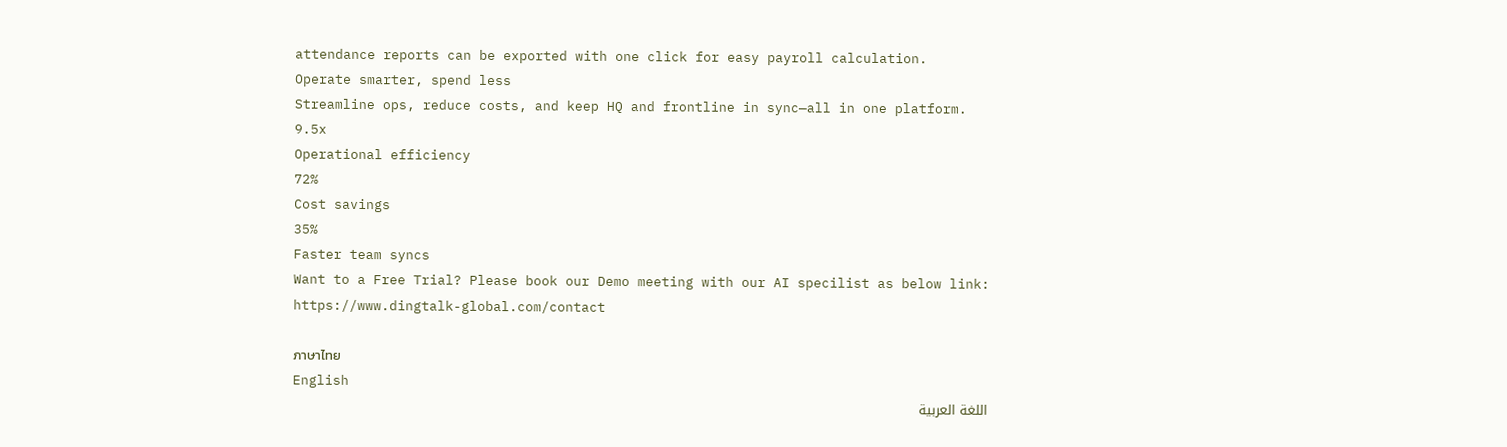attendance reports can be exported with one click for easy payroll calculation.
Operate smarter, spend less
Streamline ops, reduce costs, and keep HQ and frontline in sync—all in one platform.
9.5x
Operational efficiency
72%
Cost savings
35%
Faster team syncs
Want to a Free Trial? Please book our Demo meeting with our AI specilist as below link:
https://www.dingtalk-global.com/contact

ภาษาไทย
English
اللغة العربية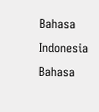Bahasa Indonesia
Bahasa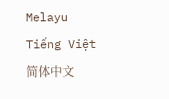Melayu
Tiếng Việt
简体中文